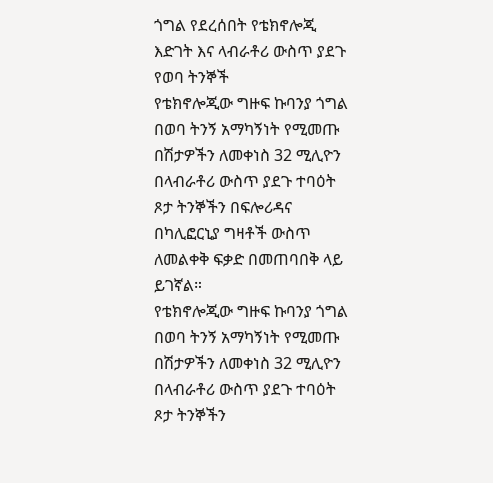ጎግል የደረሰበት የቴክኖሎጂ እድገት እና ላብራቶሪ ውስጥ ያደጉ የወባ ትንኞች
የቴክኖሎጂው ግዙፍ ኩባንያ ጎግል በወባ ትንኝ አማካኝነት የሚመጡ በሽታዎችን ለመቀነስ 32 ሚሊዮን በላብራቶሪ ውስጥ ያደጉ ተባዕት ጾታ ትንኞችን በፍሎሪዳና በካሊፎርኒያ ግዛቶች ውስጥ ለመልቀቅ ፍቃድ በመጠባበቅ ላይ ይገኛል።
የቴክኖሎጂው ግዙፍ ኩባንያ ጎግል በወባ ትንኝ አማካኝነት የሚመጡ በሽታዎችን ለመቀነስ 32 ሚሊዮን በላብራቶሪ ውስጥ ያደጉ ተባዕት ጾታ ትንኞችን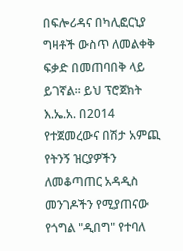በፍሎሪዳና በካሊፎርኒያ ግዛቶች ውስጥ ለመልቀቅ ፍቃድ በመጠባበቅ ላይ ይገኛል። ይህ ፕሮጀክት እ.ኤ.አ. በ2014 የተጀመረውና በሽታ አምጪ የትንኝ ዝርያዎችን ለመቆጣጠር አዳዲስ መንገዶችን የሚያጠናው የጎግል "ዲበግ" የተባለ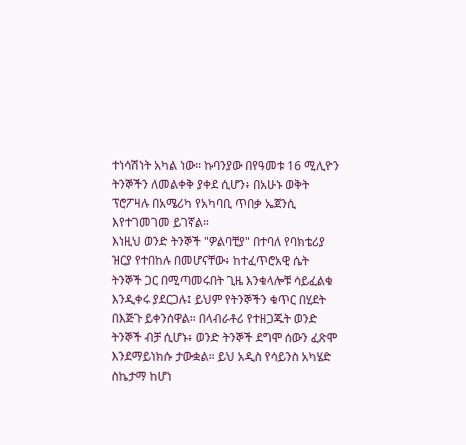ተነሳሽነት አካል ነው። ኩባንያው በየዓመቱ 16 ሚሊዮን ትንኞችን ለመልቀቅ ያቀደ ሲሆን፥ በአሁኑ ወቅት ፕሮፖዛሉ በአሜሪካ የአካባቢ ጥበቃ ኤጀንሲ እየተገመገመ ይገኛል።
እነዚህ ወንድ ትንኞች "ዎልባቺያ" በተባለ የባክቴሪያ ዝርያ የተበከሉ በመሆናቸው፥ ከተፈጥሮአዊ ሴት ትንኞች ጋር በሚጣመሩበት ጊዜ እንቁላሎቹ ሳይፈልቁ እንዲቀሩ ያደርጋሉ፤ ይህም የትንኞችን ቁጥር በሂደት በእጅጉ ይቀንሰዋል። በላብራቶሪ የተዘጋጁት ወንድ ትንኞች ብቻ ሲሆኑ፥ ወንድ ትንኞች ደግሞ ሰውን ፈጽሞ እንደማይነክሱ ታውቋል። ይህ አዲስ የሳይንስ አካሄድ ስኬታማ ከሆነ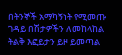በትንኞች አማካኝነት የሚመጡ ገዳይ በሽታዎችን ለመከላከል ትልቅ እፎይታን ይዞ ይመጣል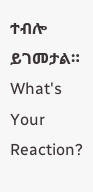ተብሎ ይገመታል።
What's Your Reaction?